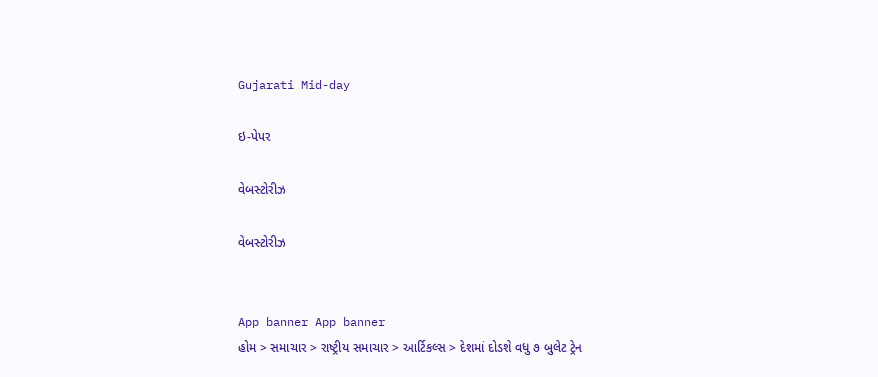Gujarati Mid-day

ઇ-પેપર

વેબસ્ટોરીઝ

વેબસ્ટોરીઝ


App banner App banner
હોમ > સમાચાર > રાષ્ટ્રીય સમાચાર > આર્ટિકલ્સ > દેશમાં દોડશે વધુ ૭ બુલેટ ટ્રેન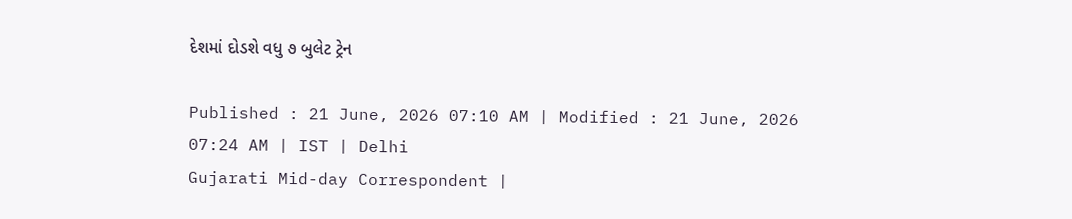દેશમાં દોડશે વધુ ૭ બુલેટ ટ્રેન

Published : 21 June, 2026 07:10 AM | Modified : 21 June, 2026 07:24 AM | IST | Delhi
Gujarati Mid-day Correspondent |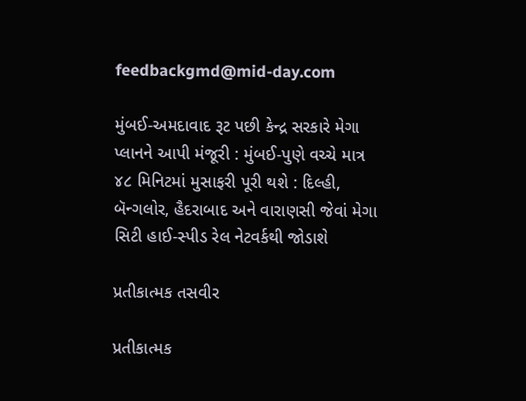feedbackgmd@mid-day.com

મુંબઈ-અમદાવાદ રૂટ પછી કેન્દ્ર સરકારે મેગા પ્લાનને આપી મંજૂરી : મુંબઈ-પુણે વચ્ચે માત્ર ૪૮ મિનિટમાં મુસાફરી પૂરી થશે : દિલ્હી, બૅન્ગલોર, હૈદરાબાદ અને વારાણસી જેવાં મેગા સિટી હાઈ-સ્પીડ રેલ નેટવર્કથી જોડાશે

પ્રતીકાત્મક તસવીર

પ્રતીકાત્મક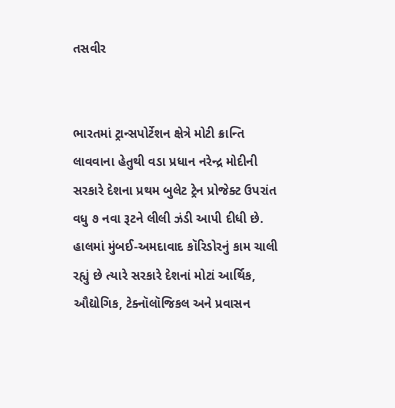તસવીર


ભારતમાં ટ્રાન્સપોર્ટેશન ક્ષેત્રે મોટી ક્રાન્તિ લાવવાના હેતુથી વડા પ્રધાન નરેન્દ્ર મોદીની સરકારે દેશના પ્રથમ બુલેટ ટ્રેન પ્રોજેક્ટ ઉપરાંત વધુ ૭ નવા રૂટને લીલી ઝંડી આપી દીધી છે. હાલમાં મુંબઈ-અમદાવાદ કૉરિડોરનું કામ ચાલી રહ્યું છે ત્યારે સરકારે દેશનાં મોટાં આર્થિક, ઔદ્યોગિક, ટેક્નૉલૉજિકલ અને પ્રવાસન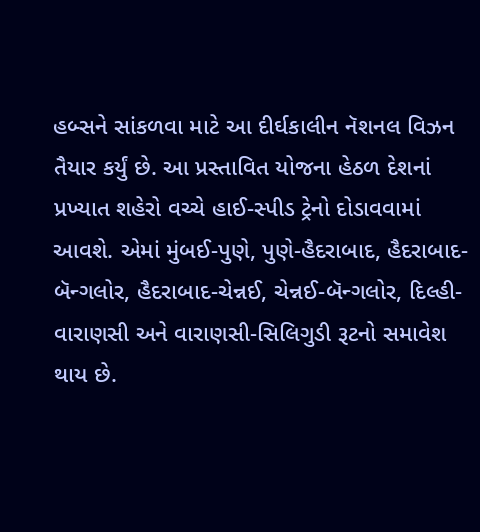હબ્સને સાંકળવા માટે આ દીર્ઘકાલીન નૅશનલ વિઝન તૈયાર કર્યું છે. આ પ્રસ્તાવિત યોજના હેઠળ દેશનાં પ્રખ્યાત શહેરો વચ્ચે હાઈ-સ્પીડ ટ્રેનો દોડાવવામાં આવશે. એમાં મુંબઈ-પુણે, પુણે-હૈદરાબાદ, હૈદરાબાદ-બૅન્ગલોર, હૈદરાબાદ-ચેન્નઈ, ચેન્નઈ-બૅન્ગલોર, દિલ્હી-વારાણસી અને વારાણસી-સિલિગુડી રૂટનો સમાવેશ થાય છે.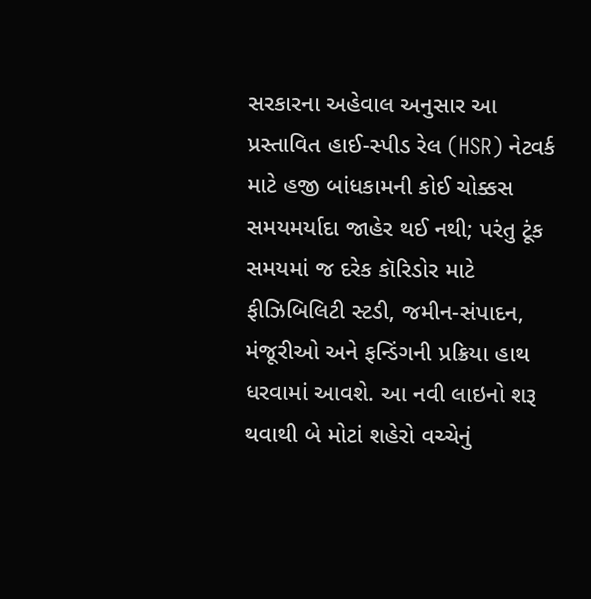સરકારના અહેવાલ અનુસાર આ પ્રસ્તાવિત હાઈ-સ્પીડ રેલ (HSR) નેટવર્ક માટે હજી બાંધકામની કોઈ ચોક્કસ સમયમર્યાદા જાહેર થઈ નથી; પરંતુ ટૂંક સમયમાં જ દરેક કૉરિડોર માટે ફીઝિબિલિટી સ્ટડી, જમીન-સંપાદન, મંજૂરીઓ અને ફન્ડિંગની પ્રક્રિયા હાથ ધરવામાં આવશે. આ નવી લાઇનો શરૂ થવાથી બે મોટાં શહેરો વચ્ચેનું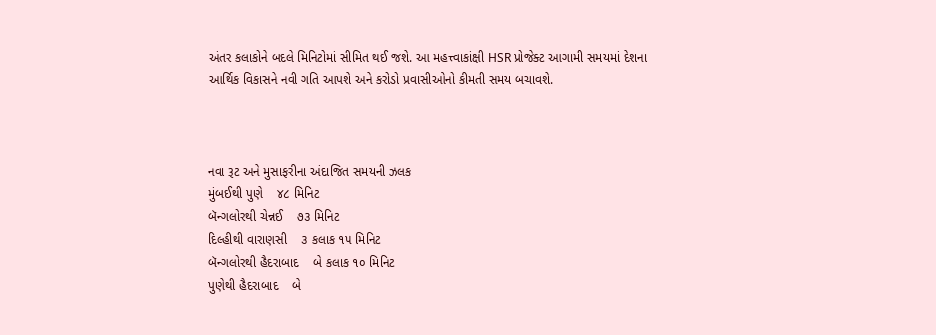અંતર કલાકોને બદલે મિનિટોમાં સીમિત થઈ જશે. આ મહત્ત્વાકાંક્ષી HSR પ્રોજેક્ટ આગામી સમયમાં દેશના આર્થિક વિકાસને નવી ગતિ આપશે અને કરોડો પ્રવાસીઓનો કીમતી સમય બચાવશે.



નવા રૂટ અને મુસાફરીના અંદાજિત સમયની ઝલક
મુંબઈથી પુણે    ૪૮ મિનિટ
બૅન્ગલોરથી ચેન્નઈ    ૭૩ મિનિટ
દિલ્હીથી વારાણસી    ૩ કલાક ૧૫ મિનિટ
બૅન્ગલોરથી હૈદરાબાદ    બે કલાક ૧૦ મિનિટ
પુણેથી હૈદરાબાદ    બે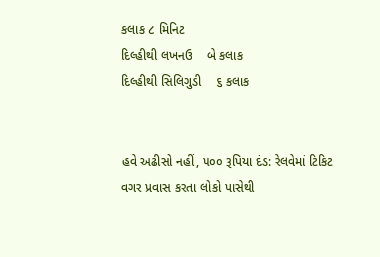કલાક ૮ મિનિટ
દિલ્હીથી લખનઉ    બે કલાક
દિલ્હીથી સિલિગુડી    ૬ કલાક


હવે અઢીસો નહીં, ૫૦૦ રૂપિયા દંડ: રેલવેમાં ટિકિટ વગર પ્રવાસ કરતા લોકો પાસેથી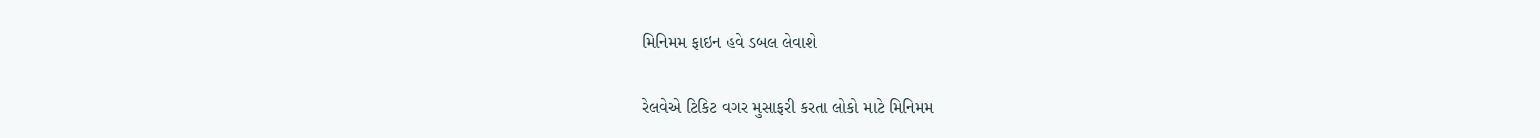મિનિમમ ફાઇન હવે ડબલ લેવાશે

રેલવેએ ટિકિટ વગર મુસાફરી કરતા લોકો માટે મિનિમમ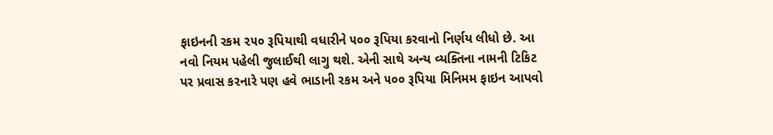ફાઇનની રકમ ૨૫૦ રૂપિયાથી વધારીને ૫૦૦ રૂપિયા કરવાનો નિર્ણય લીધો છે. આ નવો નિયમ પહેલી જુલાઈથી લાગુ થશે. એની સાથે અન્ય વ્યક્તિના નામની ટિકિટ પર પ્રવાસ કરનારે પણ હવે ભાડાની રકમ અને ૫૦૦ રૂપિયા મિનિમમ ફાઇન આપવો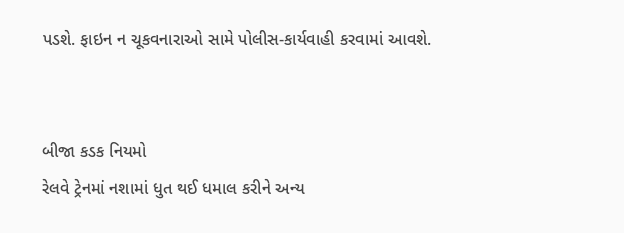પડશે. ફાઇન ન ચૂકવનારાઓ સામે પોલીસ-કાર્યવાહી કરવામાં આવશે.


બીજા કડક નિયમો
રેલવે ટ્રેનમાં નશામાં ધુત થઈ ધમાલ કરીને અન્ય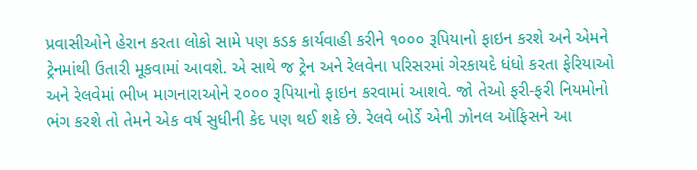પ્રવાસીઓને હેરાન કરતા લોકો સામે પણ કડક કાર્યવાહી કરીને ૧૦૦૦ રૂપિયાનો ફાઇન કરશે અને એમને ટ્રેનમાંથી ઉતારી મૂકવામાં આવશે. એ સાથે જ ટ્રેન અને રેલવેના પરિસરમાં ગેરકાયદે ધંધો કરતા ફેરિયાઓ અને રેલવેમાં ભીખ માગનારાઓને ૨૦૦૦ રૂપિયાનો ફાઇન કરવામાં આ‍શવે. જો તેઓ ફરી-ફરી નિયમોનો ભંગ કરશે તો તેમને એક વર્ષ સુધીની કેદ પણ થઈ શકે છે. રેલવે બોર્ડે એની ઝોનલ ઑફિસને આ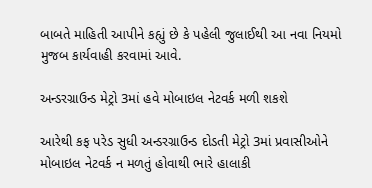બાબતે માહિતી આપીને કહ્યું છે કે પહેલી જુલાઈથી આ નવા નિયમો મુજબ કાર્યવાહી કરવામાં આવે.

અન્ડરગ્રાઉન્ડ મેટ્રો 3માં હવે મોબાઇલ નેટવર્ક મળી શકશે

આરેથી કફ પરેડ સુધી અન્ડરગ્રાઉન્ડ દોડતી મેટ્રો 3માં પ્રવાસીઓને મોબાઇલ નેટવર્ક ન મળતું હોવાથી ભારે હાલાકી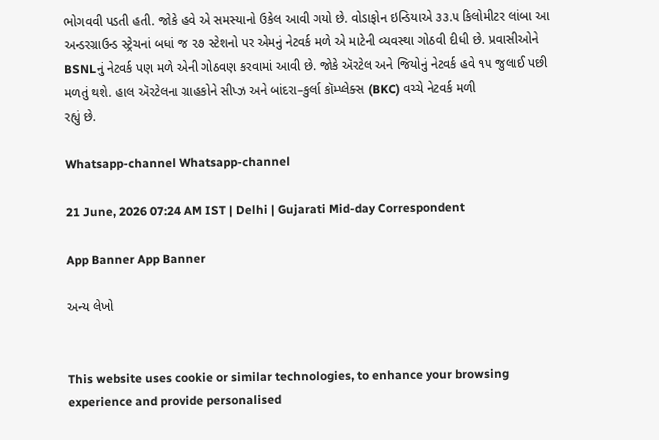ભોગવવી પડતી હતી. જોકે હવે એ સમસ્યાનો ઉકેલ આવી ગયો છે. વોડાફોન ઇન્ડિયાએ ૩૩.૫ કિલોમીટર લાંબા આ અન્ડરગ્રાઉન્ડ સ્ટ્રેચનાં બધાં જ ૨૭ સ્ટેશનો પર એમનું નેટવર્ક મળે એ માટેની વ્યવસ્થા ગોઠવી દીધી છે. પ્રવાસીઓને BSNLનું નેટવર્ક પણ મળે એની ગોઠવણ કરવામાં આવી છે. જોકે ઍરટેલ અને જિયોનું નેટવર્ક હવે ૧૫ જુલાઈ પછી મળતું થશે. હાલ ઍરટેલના ગ્રાહકોને સીપ્ઝ અને બાંદરા–કુર્લા કૉમ્પ્લેક્સ (BKC) વચ્ચે નેટવર્ક મળી
રહ્યું છે.

Whatsapp-channel Whatsapp-channel

21 June, 2026 07:24 AM IST | Delhi | Gujarati Mid-day Correspondent

App Banner App Banner

અન્ય લેખો


This website uses cookie or similar technologies, to enhance your browsing experience and provide personalised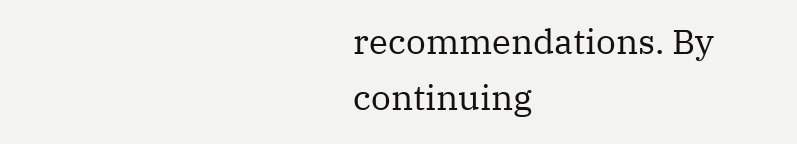recommendations. By continuing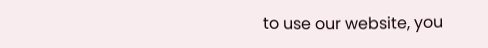to use our website, you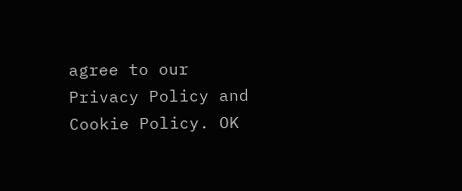agree to our Privacy Policy and Cookie Policy. OK